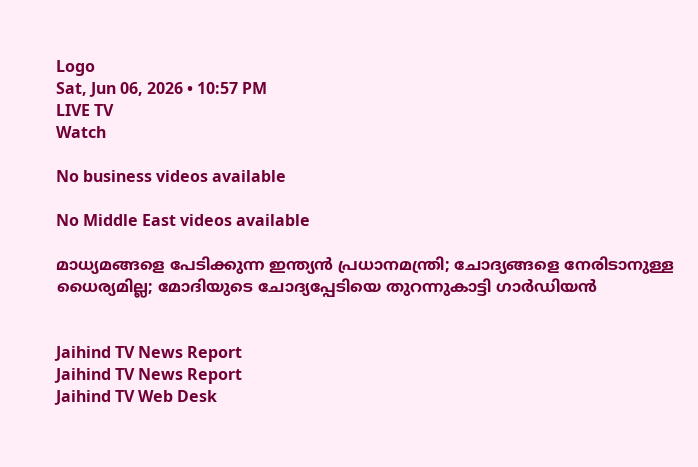Logo
Sat, Jun 06, 2026 • 10:57 PM
LIVE TV
Watch

No business videos available

No Middle East videos available

മാധ്യമങ്ങളെ പേടിക്കുന്ന ഇന്ത്യന്‍ പ്രധാനമന്ത്രി; ചോദ്യങ്ങളെ നേരിടാനുള്ള ധൈര്യമില്ല; മോദിയുടെ ചോദ്യപ്പേടിയെ തുറന്നുകാട്ടി ഗാര്‍ഡിയന്‍


Jaihind TV News Report
Jaihind TV News Report
Jaihind TV Web Desk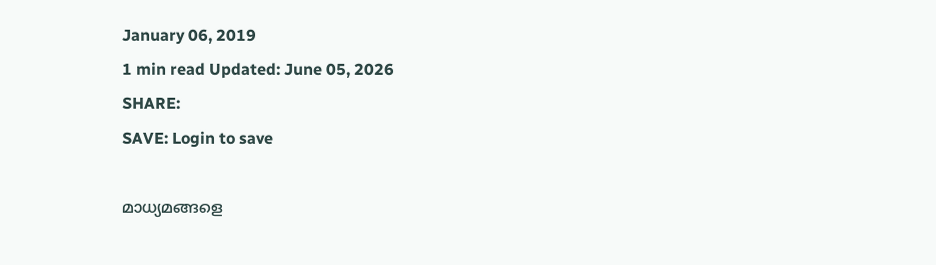January 06, 2019
1 min read Updated: June 05, 2026
SHARE:
SAVE: Login to save

മാധ്യമങ്ങളെ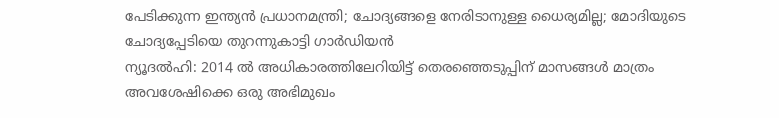പേടിക്കുന്ന ഇന്ത്യന്‍ പ്രധാനമന്ത്രി; ചോദ്യങ്ങളെ നേരിടാനുള്ള ധൈര്യമില്ല; മോദിയുടെ ചോദ്യപ്പേടിയെ തുറന്നുകാട്ടി ഗാര്‍ഡിയന്‍
ന്യൂദല്‍ഹി: 2014 ല്‍ അധികാരത്തിലേറിയിട്ട് തെരഞ്ഞെടുപ്പിന് മാസങ്ങള്‍ മാത്രം അവശേഷിക്കെ ഒരു അഭിമുഖം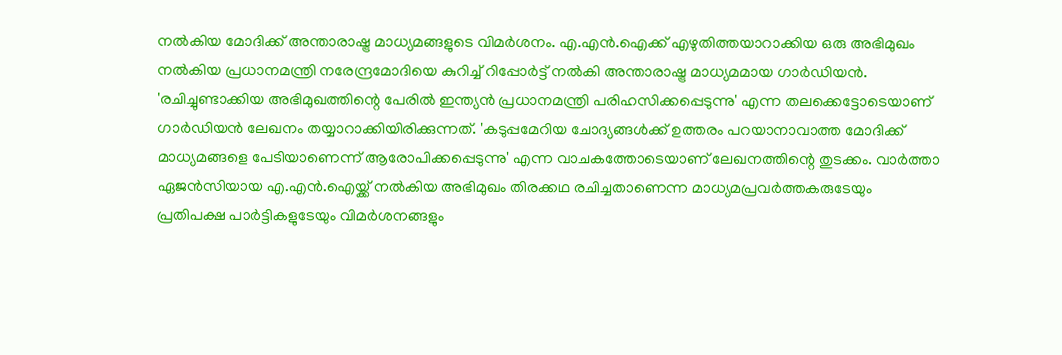നല്‍കിയ മോദിക്ക് അന്താരാഷ്ട്ര മാധ്യമങ്ങളുടെ വിമര്‍ശനം. എ.എന്‍.ഐക്ക് എഴുതിത്തയാറാക്കിയ ഒരു അഭിമുഖം നല്‍കിയ പ്രധാനമന്ത്രി നരേന്ദ്രമോദിയെ കുറിച്ച് റിപ്പോര്‍ട്ട് നല്‍കി അന്താരാഷ്ട്ര മാധ്യമമായ ഗാര്‍ഡിയന്‍. 'രചിച്ചുണ്ടാക്കിയ അഭിമുഖത്തിന്റെ പേരില്‍ ഇന്ത്യന്‍ പ്രധാനമന്ത്രി പരിഹസിക്കപ്പെടുന്നു' എന്ന തലക്കെട്ടോടെയാണ് ഗാര്‍ഡിയന്‍ ലേഖനം തയ്യാറാക്കിയിരിക്കുന്നത്. 'കടുപ്പമേറിയ ചോദ്യങ്ങള്‍ക്ക് ഉത്തരം പറയാനാവാത്ത മോദിക്ക് മാധ്യമങ്ങളെ പേടിയാണെന്ന് ആരോപിക്കപ്പെടുന്നു' എന്ന വാചകത്തോടെയാണ് ലേഖനത്തിന്റെ തുടക്കം. വാര്‍ത്താ ഏജന്‍സിയായ എ.എന്‍.ഐയ്ക്ക് നല്‍കിയ അഭിമുഖം തിരക്കഥ രചിച്ചതാണെന്ന മാധ്യമപ്രവര്‍ത്തകരുടേയും പ്രതിപക്ഷ പാര്‍ട്ടികളുടേയും വിമര്‍ശനങ്ങളും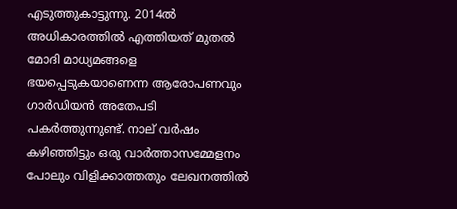എടുത്തുകാട്ടുന്നു. 2014ല്‍ അധികാരത്തില്‍ എത്തിയത് മുതല്‍ മോദി മാധ്യമങ്ങളെ ഭയപ്പെടുകയാണെന്ന ആരോപണവും ഗാര്‍ഡിയന്‍ അതേപടി പകര്‍ത്തുന്നുണ്ട്. നാല് വര്‍ഷം കഴിഞ്ഞിട്ടും ഒരു വാര്‍ത്താസമ്മേളനം പോലും വിളിക്കാത്തതും ലേഖനത്തില്‍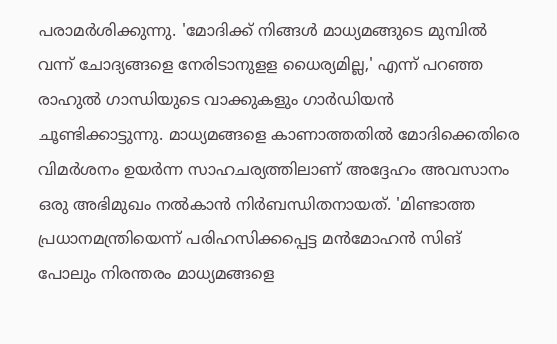പരാമര്‍ശിക്കുന്നു. 'മോദിക്ക് നിങ്ങള്‍ മാധ്യമങ്ങുടെ മുമ്പില്‍ വന്ന് ചോദ്യങ്ങളെ നേരിടാനുളള ധൈര്യമില്ല,' എന്ന് പറഞ്ഞ രാഹുല്‍ ഗാന്ധിയുടെ വാക്കുകളും ഗാര്‍ഡിയന്‍ ചൂണ്ടിക്കാട്ടുന്നു. മാധ്യമങ്ങളെ കാണാത്തതില്‍ മോദിക്കെതിരെ വിമര്‍ശനം ഉയര്‍ന്ന സാഹചര്യത്തിലാണ് അദ്ദേഹം അവസാനം ഒരു അഭിമുഖം നല്‍കാന്‍ നിര്‍ബന്ധിതനായത്. 'മിണ്ടാത്ത പ്രധാനമന്ത്രിയെന്ന് പരിഹസിക്കപ്പെട്ട മന്‍മോഹന്‍ സിങ് പോലും നിരന്തരം മാധ്യമങ്ങളെ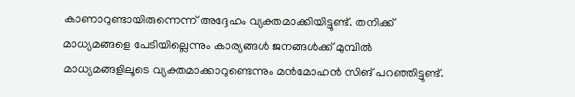കാണാറുണ്ടായിരുന്നെന്ന് അദ്ദേഹം വ്യക്തമാക്കിയിട്ടുണ്ട്. തനിക്ക് മാധ്യമങ്ങളെ പേടിയില്ലെന്നും കാര്യങ്ങള്‍ ജനങ്ങള്‍ക്ക് മുമ്പില്‍ മാധ്യമങ്ങളിലൂടെ വ്യക്തമാക്കാറുണ്ടെന്നും മന്‍മോഹന്‍ സിങ് പറഞ്ഞിട്ടുണ്ട്.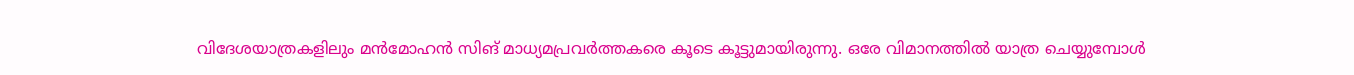വിദേശയാത്രകളിലും മന്‍മോഹന്‍ സിങ് മാധ്യമപ്രവര്‍ത്തകരെ കൂടെ കൂട്ടുമായിരുന്നു. ഒരേ വിമാനത്തില്‍ യാത്ര ചെയ്യുമ്പോള്‍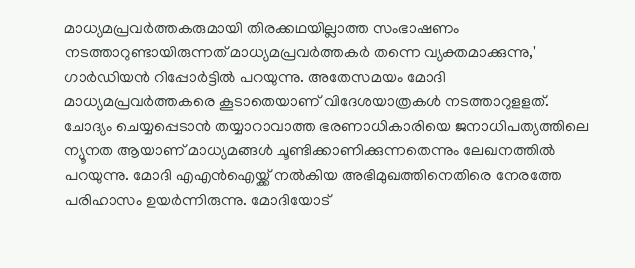മാധ്യമപ്രവര്‍ത്തകരുമായി തിരക്കഥയില്ലാത്ത സംഭാഷണം നടത്താറുണ്ടായിരുന്നത് മാധ്യമപ്രവര്‍ത്തകര്‍ തന്നെ വ്യക്തമാക്കുന്നു,' ഗാര്‍ഡിയന്‍ റിപ്പോര്‍ട്ടില്‍ പറയുന്നു. അതേസമയം മോദി മാധ്യമപ്രവര്‍ത്തകരെ കൂടാതെയാണ് വിദേശയാത്രകള്‍ നടത്താറുളളത്. ചോദ്യം ചെയ്യപ്പെടാന്‍ തയ്യാറാവാത്ത ഭരണാധികാരിയെ ജനാധിപത്യത്തിലെ ന്യൂനത ആയാണ് മാധ്യമങ്ങള്‍ ചൂണ്ടിക്കാണിക്കുന്നതെന്നും ലേഖനത്തില്‍ പറയുന്നു. മോദി എഎന്‍ഐയ്ക്ക് നല്‍കിയ അഭിമുഖത്തിനെതിരെ നേരത്തേ പരിഹാസം ഉയര്‍ന്നിരുന്നു. മോദിയോട്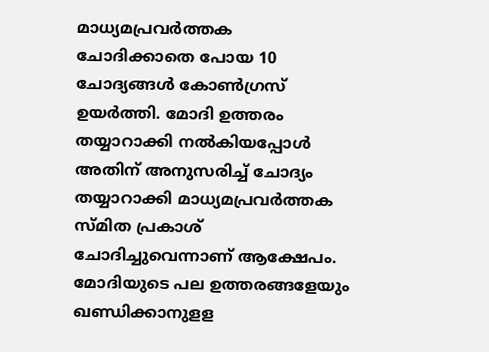മാധ്യമപ്രവര്‍ത്തക ചോദിക്കാതെ പോയ 10 ചോദ്യങ്ങള്‍ കോണ്‍ഗ്രസ് ഉയര്‍ത്തി. മോദി ഉത്തരം തയ്യാറാക്കി നല്‍കിയപ്പോള്‍ അതിന് അനുസരിച്ച് ചോദ്യം തയ്യാറാക്കി മാധ്യമപ്രവര്‍ത്തക സ്മിത പ്രകാശ് ചോദിച്ചുവെന്നാണ് ആക്ഷേപം. മോദിയുടെ പല ഉത്തരങ്ങളേയും ഖണ്ഡിക്കാനുളള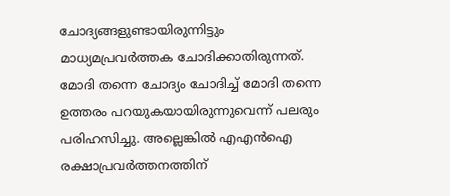ചോദ്യങ്ങളുണ്ടായിരുന്നിട്ടും മാധ്യമപ്രവര്‍ത്തക ചോദിക്കാതിരുന്നത്. മോദി തന്നെ ചോദ്യം ചോദിച്ച് മോദി തന്നെ ഉത്തരം പറയുകയായിരുന്നുവെന്ന് പലരും പരിഹസിച്ചു. അല്ലെങ്കില്‍ എഎന്‍ഐ രക്ഷാപ്രവര്‍ത്തനത്തിന്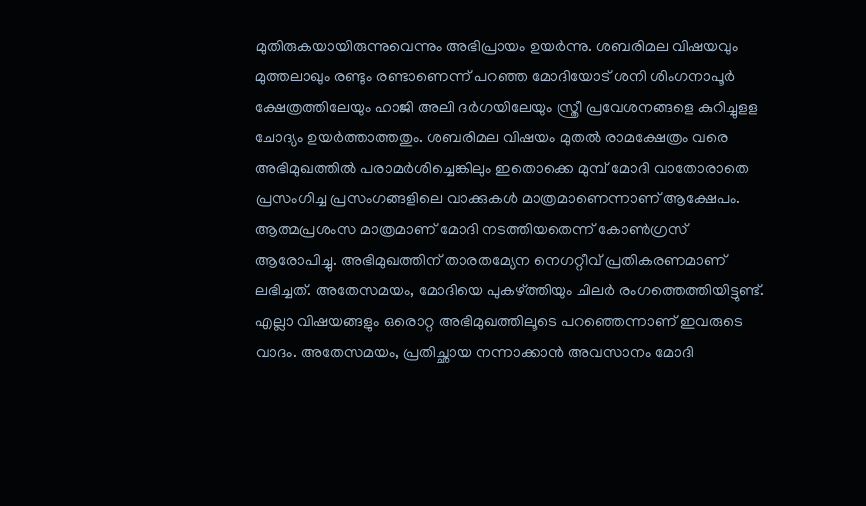മുതിരുകയായിരുന്നുവെന്നും അഭിപ്രായം ഉയര്‍ന്നു. ശബരിമല വിഷയവും മുത്തലാഖും രണ്ടും രണ്ടാണെന്ന് പറഞ്ഞ മോദിയോട് ശനി ശിംഗനാപൂര്‍ ക്ഷേത്രത്തിലേയും ഹാജി അലി ദര്‍ഗയിലേയും സ്ത്രീ പ്രവേശനങ്ങളെ കുറിച്ചുളള ചോദ്യം ഉയര്‍ത്താത്തതും. ശബരിമല വിഷയം മുതല്‍ രാമക്ഷേത്രം വരെ അഭിമുഖത്തില്‍ പരാമര്‍ശിച്ചെങ്കിലും ഇതൊക്കെ മുമ്പ് മോദി വാതോരാതെ പ്രസംഗിച്ച പ്രസംഗങ്ങളിലെ വാക്കുകള്‍ മാത്രമാണെന്നാണ് ആക്ഷേപം. ആത്മപ്രശംസ മാത്രമാണ് മോദി നടത്തിയതെന്ന് കോണ്‍ഗ്രസ് ആരോപിച്ചു. അഭിമുഖത്തിന് താരതമ്യേന നെഗറ്റീവ് പ്രതികരണമാണ് ലഭിച്ചത്. അതേസമയം, മോദിയെ പുകഴ്ത്തിയും ചിലര്‍ രംഗത്തെത്തിയിട്ടുണ്ട്. എല്ലാ വിഷയങ്ങളും ഒരൊറ്റ അഭിമുഖത്തിലൂടെ പറഞ്ഞെന്നാണ് ഇവരുടെ വാദം. അതേസമയം, പ്രതിച്ഛായ നന്നാക്കാന്‍ അവസാനം മോദി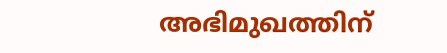അഭിമുഖത്തിന്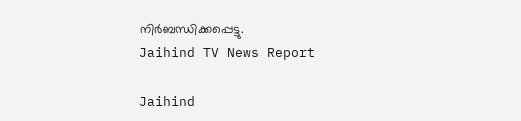നിര്‍ബന്ധിക്കപ്പെട്ടു.
Jaihind TV News Report

Jaihind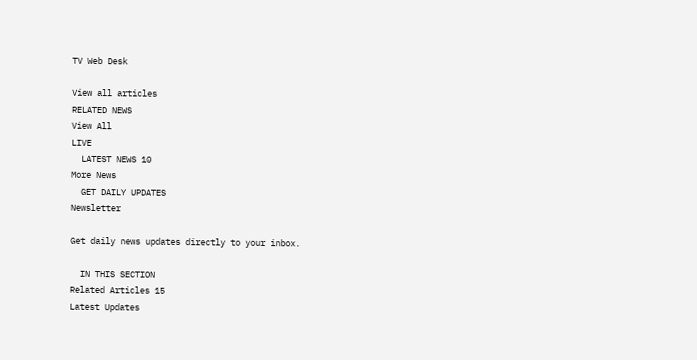TV Web Desk

View all articles
RELATED NEWS
View All
LIVE
  LATEST NEWS 10
More News
  GET DAILY UPDATES
Newsletter

Get daily news updates directly to your inbox.

  IN THIS SECTION
Related Articles 15
Latest Updates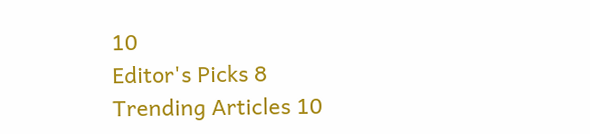10
Editor's Picks 8
Trending Articles 10